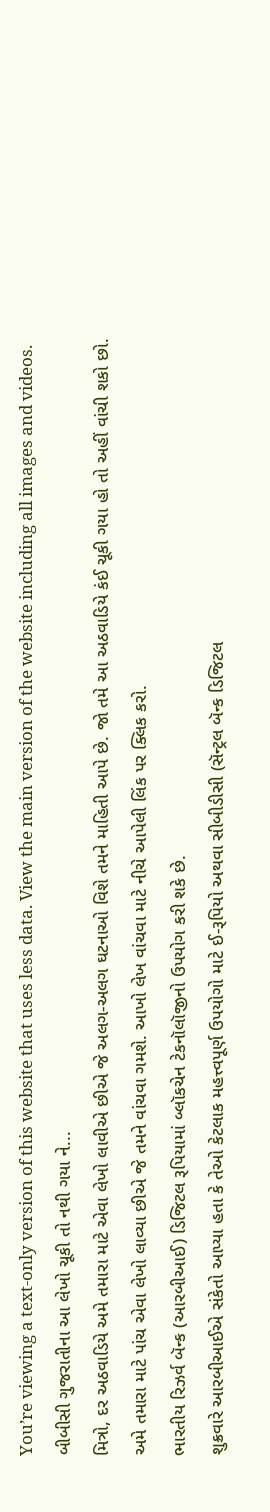You’re viewing a text-only version of this website that uses less data. View the main version of the website including all images and videos.
બીબીસી ગુજરાતીના આ લેખો ચૂકી તો નથી ગયા ને...
મિત્રો, દર અઠવાડિયે અમે તમારા માટે એવા લેખો લાવીએ છીએ જે અલગ-અલગ ઘટનાઓ વિશે તમને માહિતી આપે છે. જો તમે આ અઠવાડિયે કંઈ ચૂકી ગયા હો તો અહીં વાંચી શકો છો.
અમે તમારા માટે પાંચ એવા લેખો લાવ્યા છીએ જે તમને વાંચવા ગમશે. આખો લેખ વાંચવા માટે નીચે આપેલી લિંક પર ક્લિક કરો.
ભારતીય રિઝર્વ બૅન્ક (આરબીઆઈ) ડિજિટલ રૂપિયામાં બ્લૉકચેન ટેકનૉલૉજીનો ઉપયોગ કરી શકે છે.
શુક્રવારે આરબીઆઈએ સંકેતો આપ્યા હતા કે તેઓ કેટલાક મહત્ત્વપૂર્ણ ઉપયોગો માટે ઈ-રૂપિયો અથવા સીબીડીસી (સૅન્ટ્રલ બૅન્ક ડિજિટલ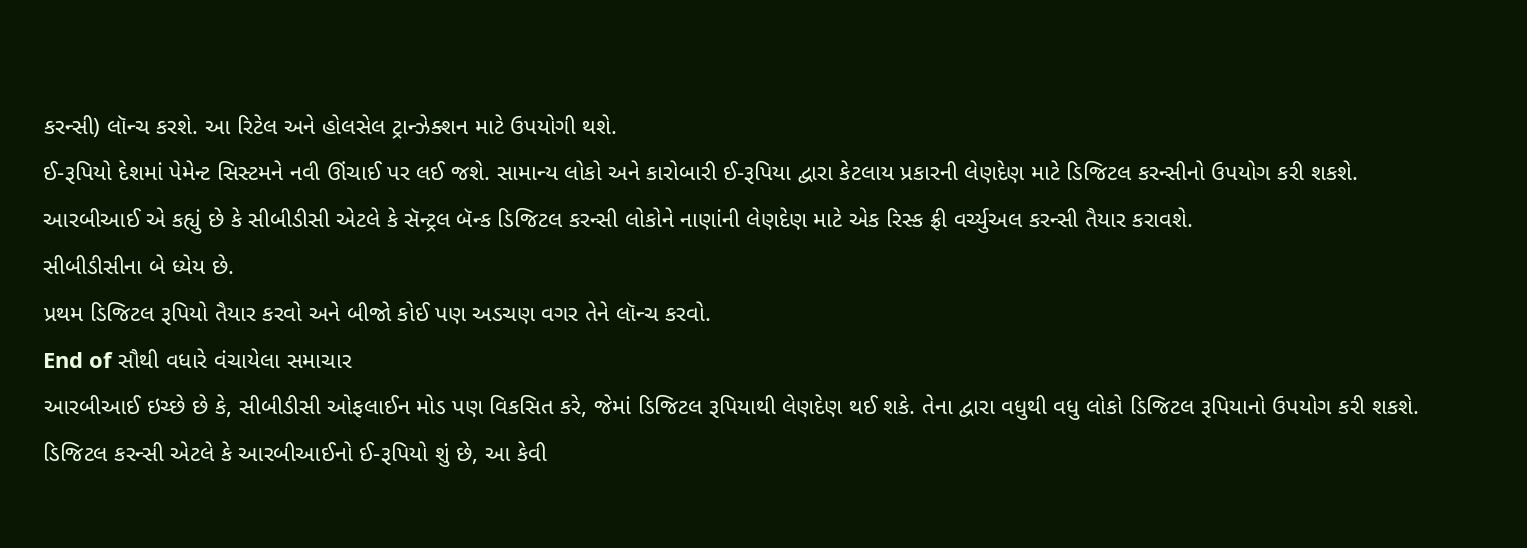કરન્સી) લૉન્ચ કરશે. આ રિટેલ અને હોલસેલ ટ્રાન્ઝેક્શન માટે ઉપયોગી થશે.
ઈ-રૂપિયો દેશમાં પેમેન્ટ સિસ્ટમને નવી ઊંચાઈ પર લઈ જશે. સામાન્ય લોકો અને કારોબારી ઈ-રૂપિયા દ્વારા કેટલાય પ્રકારની લેણદેણ માટે ડિજિટલ કરન્સીનો ઉપયોગ કરી શકશે.
આરબીઆઈ એ કહ્યું છે કે સીબીડીસી એટલે કે સૅન્ટ્રલ બૅન્ક ડિજિટલ કરન્સી લોકોને નાણાંની લેણદેણ માટે એક રિસ્ક ફ્રી વર્ચ્યુઅલ કરન્સી તૈયાર કરાવશે.
સીબીડીસીના બે ધ્યેય છે.
પ્રથમ ડિજિટલ રૂપિયો તૈયાર કરવો અને બીજો કોઈ પણ અડચણ વગર તેને લૉન્ચ કરવો.
End of સૌથી વધારે વંચાયેલા સમાચાર
આરબીઆઈ ઇચ્છે છે કે, સીબીડીસી ઓફલાઈન મોડ પણ વિકસિત કરે, જેમાં ડિજિટલ રૂપિયાથી લેણદેણ થઈ શકે. તેના દ્વારા વધુથી વધુ લોકો ડિજિટલ રૂપિયાનો ઉપયોગ કરી શકશે.
ડિજિટલ કરન્સી એટલે કે આરબીઆઈનો ઈ-રૂપિયો શું છે, આ કેવી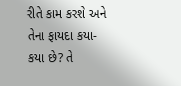રીતે કામ કરશે અને તેના ફાયદા કયા-કયા છે? તે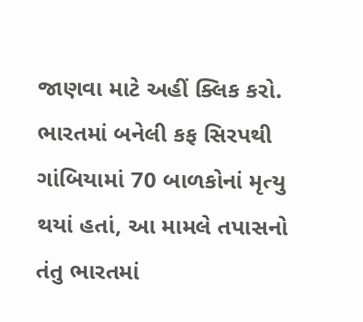જાણવા માટે અહીં ક્લિક કરો.
ભારતમાં બનેલી કફ સિરપથી ગાંબિયામાં 70 બાળકોનાં મૃત્યુ થયાં હતાં, આ મામલે તપાસનો તંતુ ભારતમાં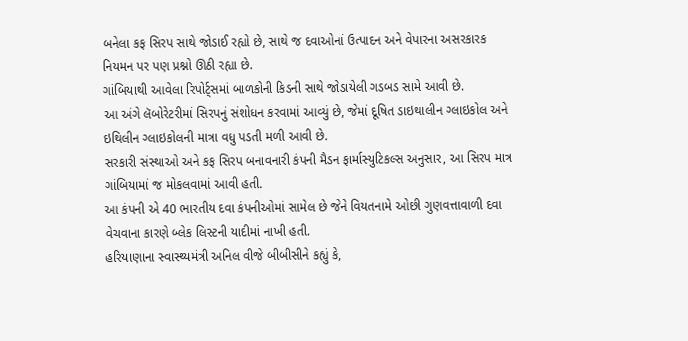બનેલા કફ સિરપ સાથે જોડાઈ રહ્યો છે, સાથે જ દવાઓનાં ઉત્પાદન અને વેપારના અસરકારક નિયમન પર પણ પ્રશ્નો ઊઠી રહ્યા છે.
ગાંબિયાથી આવેલા રિપોર્ટ્સમાં બાળકોની કિડની સાથે જોડાયેલી ગડબડ સામે આવી છે.
આ અંગે લૅબોરેટરીમાં સિરપનું સંશોધન કરવામાં આવ્યું છે, જેમાં દૂષિત ડાઇથાલીન ગ્લાઇકોલ અને ઇથિલીન ગ્લાઇકોલની માત્રા વધુ પડતી મળી આવી છે.
સરકારી સંસ્થાઓ અને કફ સિરપ બનાવનારી કંપની મૈડન ફાર્માસ્યુટિકલ્સ અનુસાર, આ સિરપ માત્ર ગાંબિયામાં જ મોકલવામાં આવી હતી.
આ કંપની એ 40 ભારતીય દવા કંપનીઓમાં સામેલ છે જેને વિયતનામે ઓછી ગુણવત્તાવાળી દવા વેચવાના કારણે બ્લેક લિસ્ટની યાદીમાં નાખી હતી.
હરિયાણાના સ્વાસ્થ્યમંત્રી અનિલ વીજે બીબીસીને કહ્યું કે,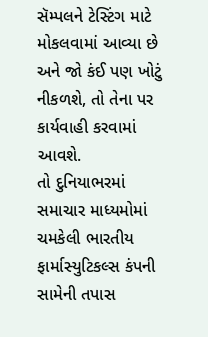સૅમ્પલને ટેસ્ટિંગ માટે મોકલવામાં આવ્યા છે અને જો કંઈ પણ ખોટું નીકળશે, તો તેના પર કાર્યવાહી કરવામાં આવશે.
તો દુનિયાભરમાં સમાચાર માધ્યમોમાં ચમકેલી ભારતીય ફાર્માસ્યુટિકલ્સ કંપની સામેની તપાસ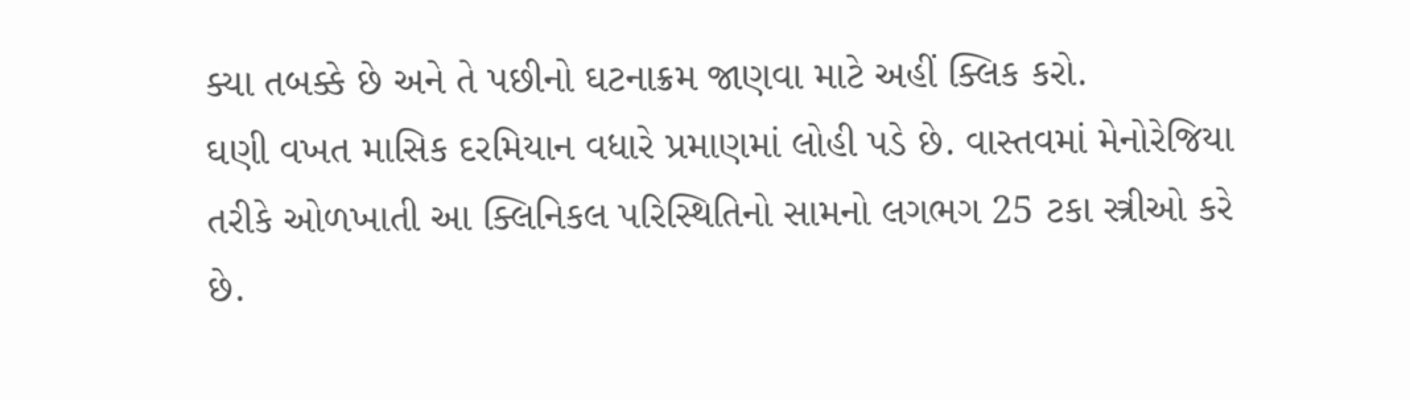ક્યા તબક્કે છે અને તે પછીનો ઘટનાક્રમ જાણવા માટે અહીં ક્લિક કરો.
ઘણી વખત માસિક દરમિયાન વધારે પ્રમાણમાં લોહી પડે છે. વાસ્તવમાં મેનોરેજિયા તરીકે ઓળખાતી આ ક્લિનિકલ પરિસ્થિતિનો સામનો લગભગ 25 ટકા સ્ત્રીઓ કરે છે.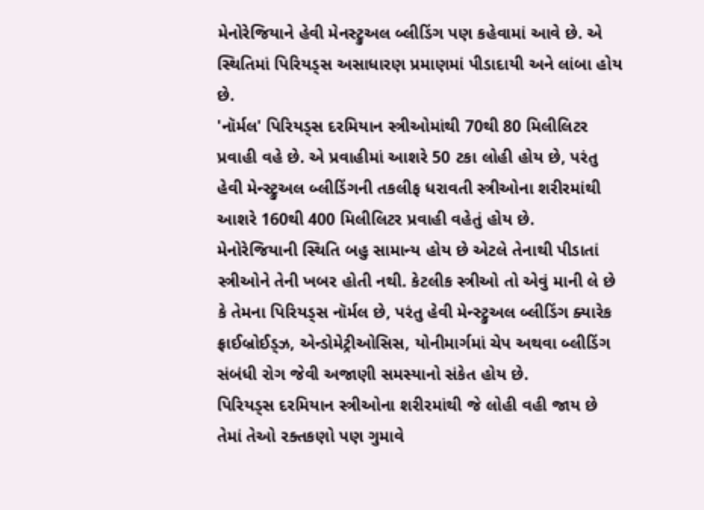મેનોરેજિયાને હેવી મેનસ્ટ્રુઅલ બ્લીડિંગ પણ કહેવામાં આવે છે. એ સ્થિતિમાં પિરિયડ્સ અસાધારણ પ્રમાણમાં પીડાદાયી અને લાંબા હોય છે.
'નૉર્મલ' પિરિયડ્સ દરમિયાન સ્ત્રીઓમાંથી 70થી 80 મિલીલિટર પ્રવાહી વહે છે. એ પ્રવાહીમાં આશરે 50 ટકા લોહી હોય છે, પરંતુ હેવી મેન્સ્ટ્રુઅલ બ્લીડિંગની તકલીફ ધરાવતી સ્ત્રીઓના શરીરમાંથી આશરે 160થી 400 મિલીલિટર પ્રવાહી વહેતું હોય છે.
મેનોરેજિયાની સ્થિતિ બહુ સામાન્ય હોય છે એટલે તેનાથી પીડાતાં સ્ત્રીઓને તેની ખબર હોતી નથી. કેટલીક સ્ત્રીઓ તો એવું માની લે છે કે તેમના પિરિયડ્સ નૉર્મલ છે, પરંતુ હેવી મેન્સ્ટ્રુઅલ બ્લીડિંગ ક્યારેક ફ્રાઈબ્રોઈડ્ઝ, એન્ડોમેટ્રીઓસિસ, યોનીમાર્ગમાં ચેપ અથવા બ્લીડિંગ સંબંધી રોગ જેવી અજાણી સમસ્યાનો સંકેત હોય છે.
પિરિયડ્સ દરમિયાન સ્ત્રીઓના શરીરમાંથી જે લોહી વહી જાય છે તેમાં તેઓ રક્તકણો પણ ગુમાવે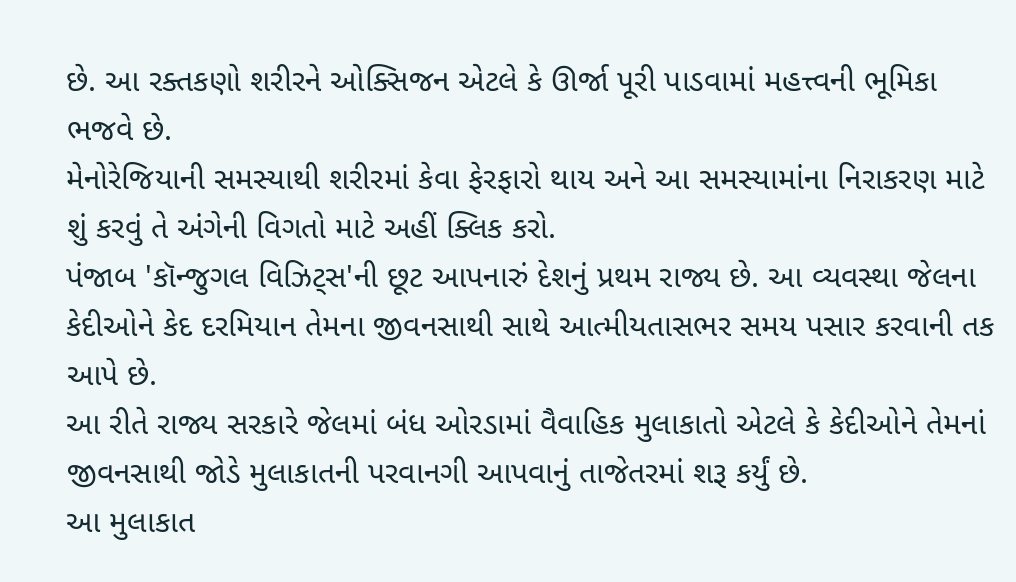છે. આ રક્તકણો શરીરને ઓક્સિજન એટલે કે ઊર્જા પૂરી પાડવામાં મહત્ત્વની ભૂમિકા ભજવે છે.
મેનોરેજિયાની સમસ્યાથી શરીરમાં કેવા ફેરફારો થાય અને આ સમસ્યામાંના નિરાકરણ માટે શું કરવું તે અંગેની વિગતો માટે અહીં ક્લિક કરો.
પંજાબ 'કૉન્જુગલ વિઝિટ્સ'ની છૂટ આપનારું દેશનું પ્રથમ રાજ્ય છે. આ વ્યવસ્થા જેલના કેદીઓને કેદ દરમિયાન તેમના જીવનસાથી સાથે આત્મીયતાસભર સમય પસાર કરવાની તક આપે છે.
આ રીતે રાજ્ય સરકારે જેલમાં બંધ ઓરડામાં વૈવાહિક મુલાકાતો એટલે કે કેદીઓને તેમનાં જીવનસાથી જોડે મુલાકાતની પરવાનગી આપવાનું તાજેતરમાં શરૂ કર્યું છે.
આ મુલાકાત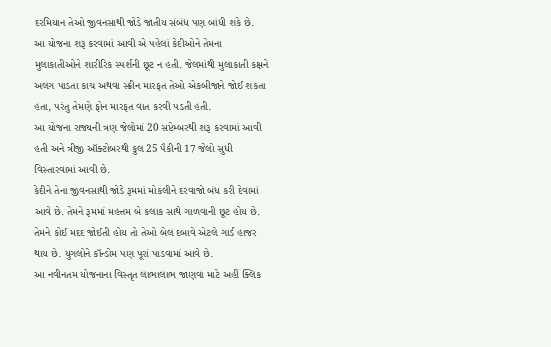દરમિયાન તેઓ જીવનસાથી જોડે જાતીય સંબંધ પણ બાંધી શકે છે.
આ યોજના શરૂ કરવામાં આવી એ પહેલાં કેદીઓને તેમના મુલાકાતીઓને શારીરિક સ્પર્શની છૂટ ન હતી. જેલમાંથી મુલાકાતી કક્ષને અલગ પાડતા કાચ અથવા સ્ક્રીન મારફત તેઓ એકબીજાને જોઈ શકતા હતા, પરંતુ તેમણે ફોન મારફત વાત કરવી પડતી હતી.
આ યોજના રાજ્યની ત્રણ જેલોમાં 20 સપ્ટેમ્બરથી શરૂ કરવામાં આવી હતી અને ત્રીજી ઑક્ટોબરથી કુલ 25 પૈકીની 17 જેલો સુધી વિસ્તારવામાં આવી છે.
કેદીને તેના જીવનસાથી જોડે રૂમમાં મોકલીને દરવાજો બંધ કરી દેવામાં આવે છે. તેમને રૂમમાં મહત્તમ બે કલાક સાથે ગાળવાની છૂટ હોય છે. તેમને કોઈ મદદ જોઈતી હોય તો તેઓ બેલ દબાવે એટલે ગાર્ડ હાજર થાય છે. યુગલોને કૉન્ડોમ પણ પૂરાં પાડવામાં આવે છે.
આ નવીનતમ યોજનાના વિસ્તૃત લાભાલાભ જાણવા માટે અહીં ક્લિક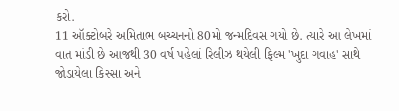કરો.
11 ઑક્ટોબરે અમિતાભ બચ્ચનનો 80મો જન્મદિવસ ગયો છે. ત્યારે આ લેખમાં વાત માંડી છે આજથી 30 વર્ષ પહેલાં રિલીઝ થયેલી ફિલ્મ 'ખુદા ગવાહ' સાથે જોડાયેલા કિસ્સા અને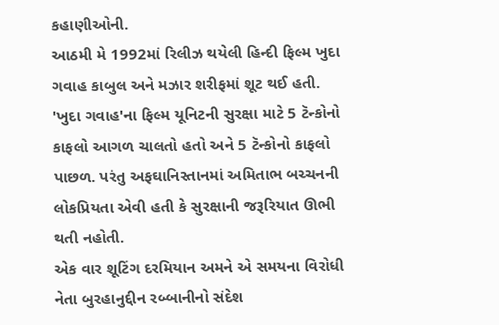કહાણીઓની.
આઠમી મે 1992માં રિલીઝ થયેલી હિન્દી ફિલ્મ ખુદા ગવાહ કાબુલ અને મઝાર શરીફમાં શૂટ થઈ હતી.
'ખુદા ગવાહ'ના ફિલ્મ યૂનિટની સુરક્ષા માટે 5 ટૅન્કોનો કાફલો આગળ ચાલતો હતો અને 5 ટૅન્કોનો કાફલો પાછળ. પરંતુ અફઘાનિસ્તાનમાં અમિતાભ બચ્ચનની લોકપ્રિયતા એવી હતી કે સુરક્ષાની જરૂરિયાત ઊભી થતી નહોતી.
એક વાર શૂટિંગ દરમિયાન અમને એ સમયના વિરોધી નેતા બુરહાનુદ્દીન રબ્બાનીનો સંદેશ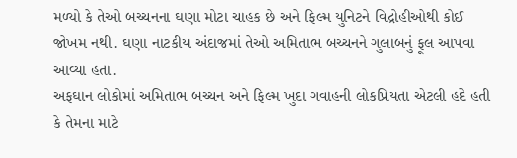મળ્યો કે તેઓ બચ્ચનના ઘણા મોટા ચાહક છે અને ફિલ્મ યુનિટને વિદ્રોહીઓથી કોઈ જોખમ નથી. ઘણા નાટકીય અંદાજમાં તેઓ અમિતાભ બચ્ચનને ગુલાબનું ફૂલ આપવા આવ્યા હતા.
અફઘાન લોકોમાં અમિતાભ બચ્ચન અને ફિલ્મ ખુદા ગવાહની લોકપ્રિયતા એટલી હદે હતી કે તેમના માટે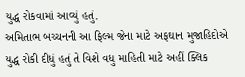યુદ્ધ રોકવામાં આવ્યું હતું.
અમિતાભ બચ્ચનની આ ફિલ્મ જેના માટે અફઘાન મુજાહિદોએ યુદ્ધ રોકી દીધું હતું તે વિશે વધુ માહિતી માટે અહીં ક્લિક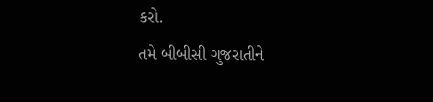કરો.
તમે બીબીસી ગુજરાતીને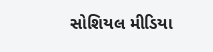સોશિયલ મીડિયા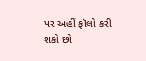પર અહીં ફૉલો કરી શકો છો